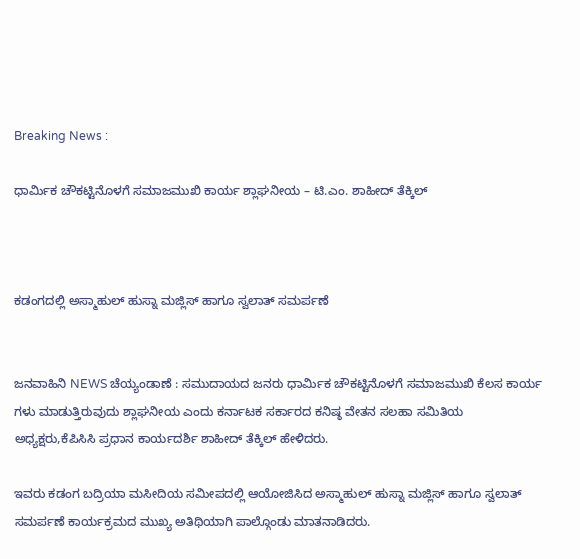Breaking News :

ಧಾರ್ಮಿಕ ಚೌಕಟ್ಟಿನೊಳಗೆ ಸಮಾಜಮುಖಿ ಕಾರ್ಯ ಶ್ಲಾಘನೀಯ – ಟಿ.ಎಂ. ಶಾಹೀದ್ ತೆಕ್ಕಿಲ್



ಕಡಂಗದಲ್ಲಿ ಅಸ್ಮಾಹುಲ್ ಹುಸ್ನಾ ಮಜ್ಲಿಸ್ ಹಾಗೂ ಸ್ವಲಾತ್ ಸಮರ್ಪಣೆ


ಜನವಾಹಿನಿ NEWS ಚೆಯ್ಯಂಡಾಣೆ : ಸಮುದಾಯದ ಜನರು ಧಾರ್ಮಿಕ ಚೌಕಟ್ಟಿನೊಳಗೆ ಸಮಾಜಮುಖಿ ಕೆಲಸ ಕಾರ್ಯ ಗಳು ಮಾಡುತ್ತಿರುವುದು ಶ್ಲಾಘನೀಯ ಎಂದು ಕರ್ನಾಟಕ ಸರ್ಕಾರದ ಕನಿಷ್ಠ ವೇತನ ಸಲಹಾ ಸಮಿತಿಯ ಅಧ್ಯಕ್ಷರು,ಕೆಪಿಸಿಸಿ ಪ್ರಧಾನ ಕಾರ್ಯದರ್ಶಿ ಶಾಹೀದ್ ತೆಕ್ಕಿಲ್ ಹೇಳಿದರು.

ಇವರು ಕಡಂಗ ಬದ್ರಿಯಾ ಮಸೀದಿಯ ಸಮೀಪದಲ್ಲಿ ಆಯೋಜಿಸಿದ ಅಸ್ಮಾಹುಲ್ ಹುಸ್ನಾ ಮಜ್ಲಿಸ್ ಹಾಗೂ ಸ್ವಲಾತ್ ಸಮರ್ಪಣೆ ಕಾರ್ಯಕ್ರಮದ ಮುಖ್ಯ ಅತಿಥಿಯಾಗಿ ಪಾಲ್ಗೊಂಡು ಮಾತನಾಡಿದರು.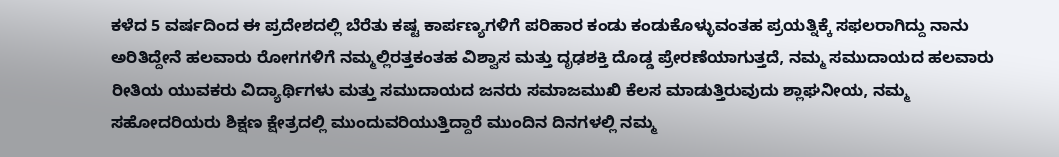ಕಳೆದ 5 ವರ್ಷದಿಂದ ಈ ಪ್ರದೇಶದಲ್ಲಿ ಬೆರೆತು ಕಷ್ಟ ಕಾರ್ಪಣ್ಯಗಳಿಗೆ ಪರಿಹಾರ ಕಂಡು ಕಂಡುಕೊಳ್ಳುವಂತಹ ಪ್ರಯತ್ನಿಕ್ಕೆ ಸಫಲರಾಗಿದ್ದು ನಾನು ಅರಿತಿದ್ದೇನೆ ಹಲವಾರು ರೋಗಗಳಿಗೆ ನಮ್ಮಲ್ಲಿರತ್ತಕಂತಹ ವಿಶ್ವಾಸ ಮತ್ತು ದೃಢಶಕ್ತಿ ದೊಡ್ಡ ಪ್ರೇರಣೆಯಾಗುತ್ತದೆ, ನಮ್ಮ ಸಮುದಾಯದ ಹಲವಾರು ರೀತಿಯ ಯುವಕರು ವಿದ್ಯಾರ್ಥಿಗಳು ಮತ್ತು ಸಮುದಾಯದ ಜನರು ಸಮಾಜಮುಖಿ ಕೆಲಸ ಮಾಡುತ್ತಿರುವುದು ಶ್ಲಾಘನೀಯ, ನಮ್ಮ ಸಹೋದರಿಯರು ಶಿಕ್ಷಣ ಕ್ಷೇತ್ರದಲ್ಲಿ ಮುಂದುವರಿಯುತ್ತಿದ್ದಾರೆ ಮುಂದಿನ ದಿನಗಳಲ್ಲಿ ನಮ್ಮ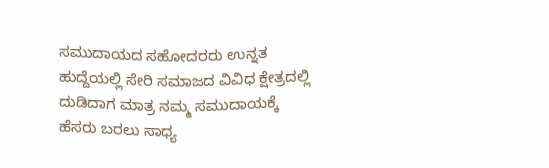ಸಮುದಾಯದ ಸಹೋದರರು ಉನ್ನತ ಹುದ್ದೆಯಲ್ಲಿ ಸೇರಿ ಸಮಾಜದ ವಿವಿಧ ಕ್ಷೇತ್ರದಲ್ಲಿ ದುಡಿದಾಗ ಮಾತ್ರ ನಮ್ಮ ಸಮುದಾಯಕ್ಕೆ ಹೆಸರು ಬರಲು ಸಾಧ್ಯ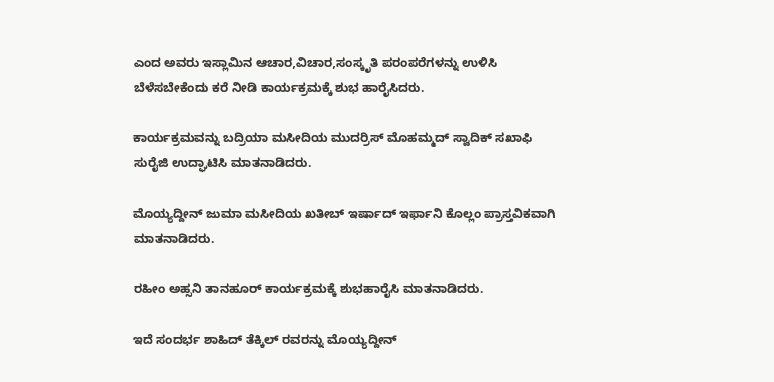ಎಂದ ಅವರು ಇಸ್ಲಾಮಿನ ಆಚಾರ,ವಿಚಾರ,ಸಂಸ್ಕೃತಿ ಪರಂಪರೆಗಳನ್ನು ಉಳಿಸಿ ಬೆಳೆಸಬೇಕೆಂದು ಕರೆ ನೀಡಿ ಕಾರ್ಯಕ್ರಮಕ್ಕೆ ಶುಭ ಹಾರೈಸಿದರು.

ಕಾರ್ಯಕ್ರಮವನ್ನು ಬದ್ರಿಯಾ ಮಸೀದಿಯ ಮುದರ್ರಿಸ್ ಮೊಹಮ್ಮದ್ ಸ್ವಾದಿಕ್ ಸಖಾಫಿ ಸುರೈಜಿ ಉದ್ಘಾಟಿಸಿ ಮಾತನಾಡಿದರು.

ಮೊಯ್ಯದ್ದೀನ್ ಜುಮಾ ಮಸೀದಿಯ ಖತೀಬ್ ಇರ್ಷಾದ್ ಇರ್ಫಾನಿ ಕೊಲ್ಲಂ ಪ್ರಾಸ್ತವಿಕವಾಗಿ ಮಾತನಾಡಿದರು.

ರಹೀಂ ಅಹ್ಸನಿ ತಾನಹೂರ್ ಕಾರ್ಯಕ್ರಮಕ್ಕೆ ಶುಭಹಾರೈಸಿ ಮಾತನಾಡಿದರು.

ಇದೆ ಸಂದರ್ಭ ಶಾಹಿದ್ ತೆಕ್ಕಿಲ್ ರವರನ್ನು ಮೊಯ್ಯದ್ದೀನ್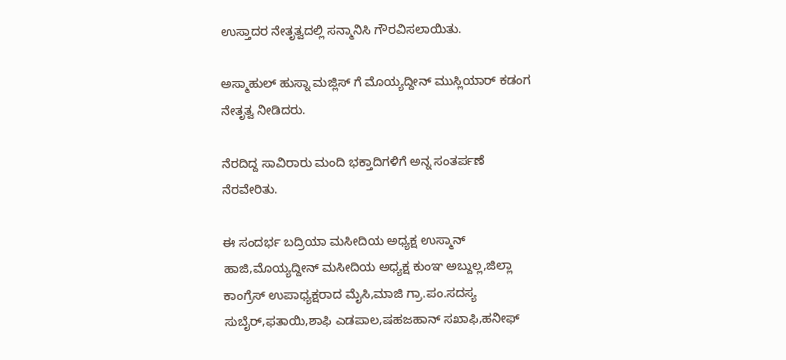ಉಸ್ತಾದರ ನೇತೃತ್ವದಲ್ಲಿ ಸನ್ಮಾನಿಸಿ ಗೌರವಿಸಲಾಯಿತು.

ಅಸ್ಮಾಹುಲ್ ಹುಸ್ನಾ ಮಜ್ಲಿಸ್ ಗೆ ಮೊಯ್ಯದ್ದೀನ್ ಮುಸ್ಲಿಯಾರ್ ಕಡಂಗ ನೇತೃತ್ವ ನೀಡಿದರು.

ನೆರದಿದ್ದ ಸಾವಿರಾರು ಮಂದಿ ಭಕ್ತಾದಿಗಳಿಗೆ ಅನ್ನ ಸಂತರ್ಪಣೆ ನೆರವೇರಿತು.

ಈ ಸಂದರ್ಭ ಬದ್ರಿಯಾ ಮಸೀದಿಯ ಅಧ್ಯಕ್ಷ ಉಸ್ಮಾನ್ ಹಾಜಿ,ಮೊಯ್ಯದ್ದೀನ್ ಮಸೀದಿಯ ಅಧ್ಯಕ್ಷ ಕುಂಞ ಅಬ್ದುಲ್ಲ,ಜಿಲ್ಲಾ ಕಾಂಗ್ರೆಸ್ ಉಪಾಧ್ಯಕ್ಷರಾದ ಮೈಸಿ,ಮಾಜಿ ಗ್ರಾ.ಪಂ.ಸದಸ್ಯ ಸುಬೈರ್,ಫತಾಯಿ,ಶಾಫಿ ಎಡಪಾಲ,ಷಹಜಹಾನ್ ಸಖಾಫಿ,ಹನೀಫ್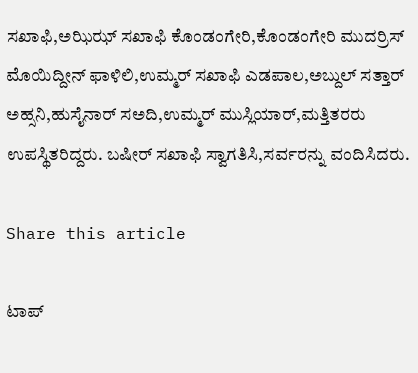ಸಖಾಫಿ,ಅಝಿಝ್ ಸಖಾಫಿ ಕೊಂಡಂಗೇರಿ,ಕೊಂಡಂಗೇರಿ ಮುದರ್ರಿಸ್ ಮೊಯಿದ್ದೀನ್ ಫಾಳಿಲಿ,ಉಮ್ಮರ್ ಸಖಾಫಿ ಎಡಪಾಲ,ಅಬ್ದುಲ್ ಸತ್ತಾರ್ ಅಹ್ಸನಿ,ಹುಸೈನಾರ್ ಸಅದಿ,ಉಮ್ಮರ್ ಮುಸ್ಲಿಯಾರ್,ಮತ್ತಿತರರು ಉಪಸ್ಥಿತರಿದ್ದರು. ಬಷೀರ್ ಸಖಾಫಿ ಸ್ವಾಗತಿಸಿ,ಸರ್ವರನ್ನು ವಂದಿಸಿದರು.

Share this article

ಟಾಪ್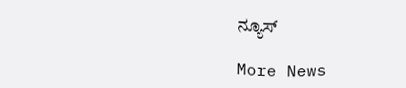ನ್ಯೂಸ್

More News